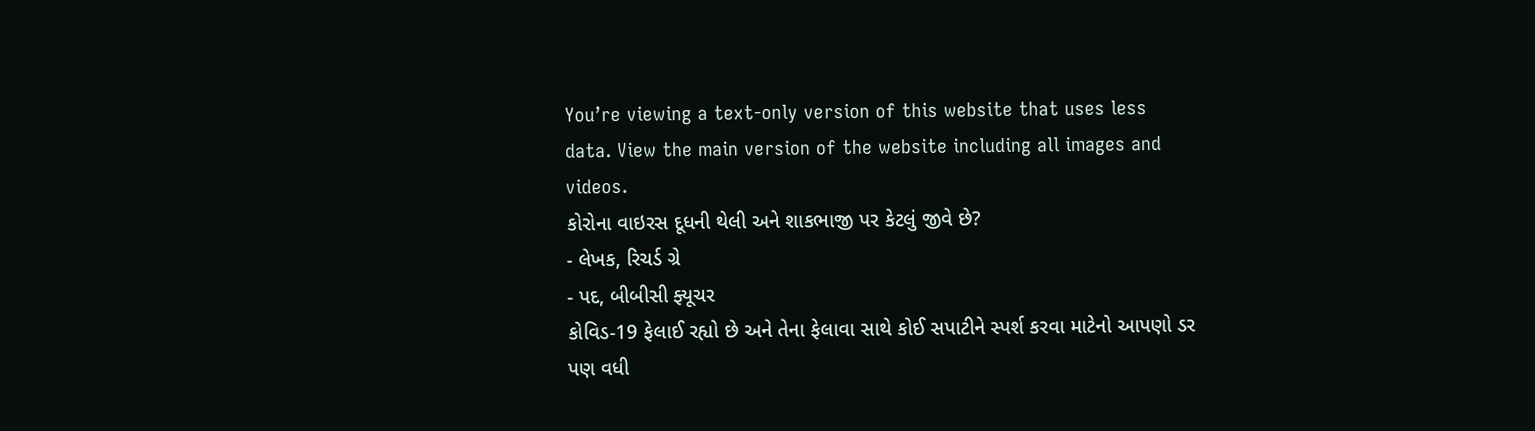You’re viewing a text-only version of this website that uses less data. View the main version of the website including all images and videos.
કોરોના વાઇરસ દૂધની થેલી અને શાકભાજી પર કેટલું જીવે છે?
- લેખક, રિચર્ડ ગ્રે
- પદ, બીબીસી ફ્યૂચર
કોવિડ-19 ફેલાઈ રહ્યો છે અને તેના ફેલાવા સાથે કોઈ સપાટીને સ્પર્શ કરવા માટેનો આપણો ડર પણ વધી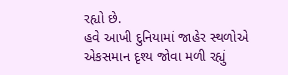રહ્યો છે.
હવે આખી દુનિયામાં જાહેર સ્થળોએ એકસમાન દૃશ્ય જોવા મળી રહ્યું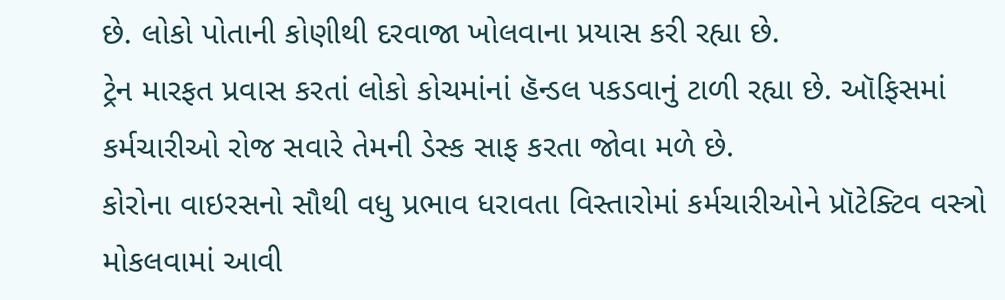છે. લોકો પોતાની કોણીથી દરવાજા ખોલવાના પ્રયાસ કરી રહ્યા છે.
ટ્રેન મારફત પ્રવાસ કરતાં લોકો કોચમાંનાં હૅન્ડલ પકડવાનું ટાળી રહ્યા છે. ઑફિસમાં કર્મચારીઓ રોજ સવારે તેમની ડેસ્ક સાફ કરતા જોવા મળે છે.
કોરોના વાઇરસનો સૌથી વધુ પ્રભાવ ધરાવતા વિસ્તારોમાં કર્મચારીઓને પ્રૉટેક્ટિવ વસ્ત્રો મોકલવામાં આવી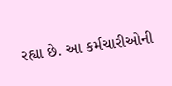રહ્યા છે. આ કર્મચારીઓની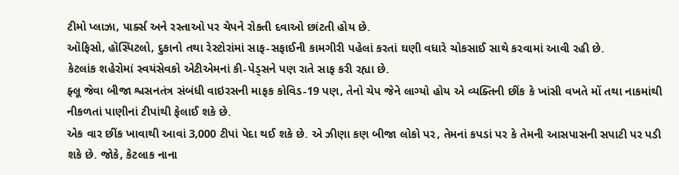ટીમો પ્લાઝા, પાર્ક્સ અને રસ્તાઓ પર ચેપને રોકતી દવાઓ છાંટતી હોય છે.
ઑફિસો, હૉસ્પિટલો, દુકાનો તથા રેસ્ટોરાંમાં સાફ-સફાઈની કામગીરી પહેલાં કરતાં ઘણી વધારે ચોકસાઈ સાથે કરવામાં આવી રહી છે.
કેટલાંક શહેરોમાં સ્વયંસેવકો એટીએમનાં કી-પેડ્સને પણ રાતે સાફ કરી રહ્યા છે.
ફ્લૂ જેવા બીજા શ્વસનતંત્ર સંબંધી વાઇરસની માફક કોવિડ-19 પણ, તેનો ચેપ જેને લાગ્યો હોય એ વ્યક્તિની છીંક કે ખાંસી વખતે મોં તથા નાકમાંથી નીકળતાં પાણીનાં ટીપાંથી ફેલાઈ શકે છે.
એક વાર છીંક ખાવાથી આવાં 3,000 ટીપાં પેદા થઈ શકે છે. એ ઝીણા કણ બીજા લોકો પર, તેમનાં કપડાં પર કે તેમની આસપાસની સપાટી પર પડી શકે છે. જોકે, કેટલાક નાના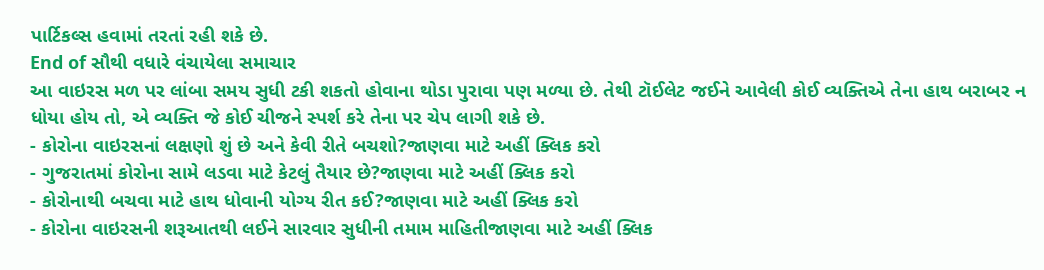પાર્ટિકલ્સ હવામાં તરતાં રહી શકે છે.
End of સૌથી વધારે વંચાયેલા સમાચાર
આ વાઇરસ મળ પર લાંબા સમય સુધી ટકી શકતો હોવાના થોડા પુરાવા પણ મળ્યા છે. તેથી ટૉઈલેટ જઈને આવેલી કોઈ વ્યક્તિએ તેના હાથ બરાબર ન ધોયા હોય તો, એ વ્યક્તિ જે કોઈ ચીજને સ્પર્શ કરે તેના પર ચેપ લાગી શકે છે.
- કોરોના વાઇરસનાં લક્ષણો શું છે અને કેવી રીતે બચશો?જાણવા માટે અહીં ક્લિક કરો
- ગુજરાતમાં કોરોના સામે લડવા માટે કેટલું તૈયાર છે?જાણવા માટે અહીં ક્લિક કરો
- કોરોનાથી બચવા માટે હાથ ધોવાની યોગ્ય રીત કઈ?જાણવા માટે અહીં ક્લિક કરો
- કોરોના વાઇરસની શરૂઆતથી લઈને સારવાર સુધીની તમામ માહિતીજાણવા માટે અહીં ક્લિક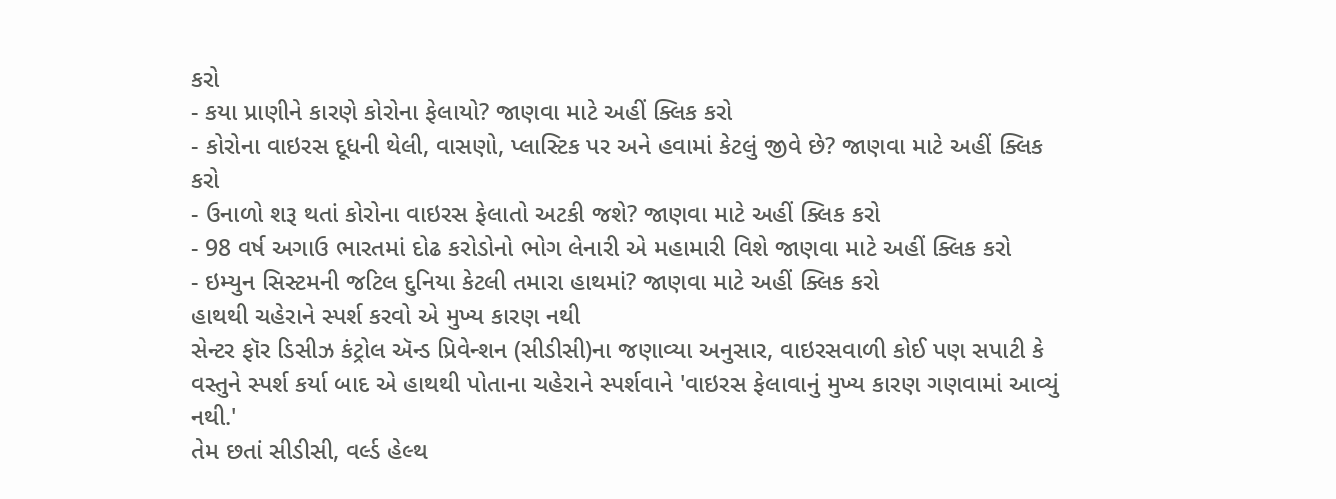કરો
- કયા પ્રાણીને કારણે કોરોના ફેલાયો? જાણવા માટે અહીં ક્લિક કરો
- કોરોના વાઇરસ દૂધની થેલી, વાસણો, પ્લાસ્ટિક પર અને હવામાં કેટલું જીવે છે? જાણવા માટે અહીં ક્લિક કરો
- ઉનાળો શરૂ થતાં કોરોના વાઇરસ ફેલાતો અટકી જશે? જાણવા માટે અહીં ક્લિક કરો
- 98 વર્ષ અગાઉ ભારતમાં દોઢ કરોડોનો ભોગ લેનારી એ મહામારી વિશે જાણવા માટે અહીં ક્લિક કરો
- ઇમ્યુન સિસ્ટમની જટિલ દુનિયા કેટલી તમારા હાથમાં? જાણવા માટે અહીં ક્લિક કરો
હાથથી ચહેરાને સ્પર્શ કરવો એ મુખ્ય કારણ નથી
સેન્ટર ફૉર ડિસીઝ કંટ્રોલ ઍન્ડ પ્રિવેન્શન (સીડીસી)ના જણાવ્યા અનુસાર, વાઇરસવાળી કોઈ પણ સપાટી કે વસ્તુને સ્પર્શ કર્યા બાદ એ હાથથી પોતાના ચહેરાને સ્પર્શવાને 'વાઇરસ ફેલાવાનું મુખ્ય કારણ ગણવામાં આવ્યું નથી.'
તેમ છતાં સીડીસી, વર્લ્ડ હેલ્થ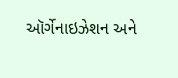ઑર્ગેનાઇઝેશન અને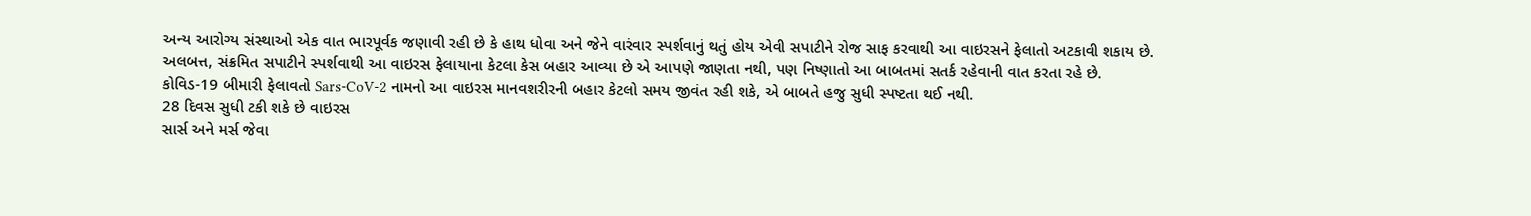અન્ય આરોગ્ય સંસ્થાઓ એક વાત ભારપૂર્વક જણાવી રહી છે કે હાથ ધોવા અને જેને વારંવાર સ્પર્શવાનું થતું હોય એવી સપાટીને રોજ સાફ કરવાથી આ વાઇરસને ફેલાતો અટકાવી શકાય છે.
અલબત્ત, સંક્રમિત સપાટીને સ્પર્શવાથી આ વાઇરસ ફેલાયાના કેટલા કેસ બહાર આવ્યા છે એ આપણે જાણતા નથી, પણ નિષ્ણાતો આ બાબતમાં સતર્ક રહેવાની વાત કરતા રહે છે.
કોવિડ-19 બીમારી ફેલાવતો Sars-CoV-2 નામનો આ વાઇરસ માનવશરીરની બહાર કેટલો સમય જીવંત રહી શકે, એ બાબતે હજુ સુધી સ્પષ્ટતા થઈ નથી.
28 દિવસ સુધી ટકી શકે છે વાઇરસ
સાર્સ અને મર્સ જેવા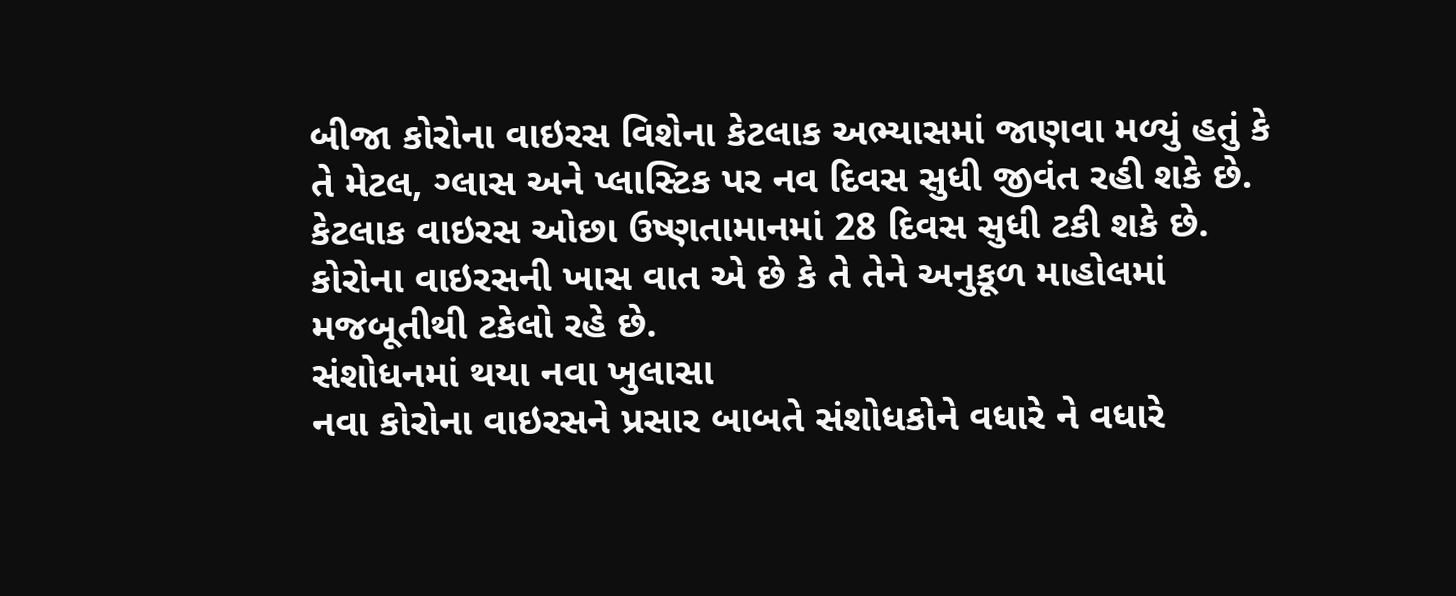બીજા કોરોના વાઇરસ વિશેના કેટલાક અભ્યાસમાં જાણવા મળ્યું હતું કે તે મેટલ, ગ્લાસ અને પ્લાસ્ટિક પર નવ દિવસ સુધી જીવંત રહી શકે છે. કેટલાક વાઇરસ ઓછા ઉષ્ણતામાનમાં 28 દિવસ સુધી ટકી શકે છે.
કોરોના વાઇરસની ખાસ વાત એ છે કે તે તેને અનુકૂળ માહોલમાં મજબૂતીથી ટકેલો રહે છે.
સંશોધનમાં થયા નવા ખુલાસા
નવા કોરોના વાઇરસને પ્રસાર બાબતે સંશોધકોને વધારે ને વધારે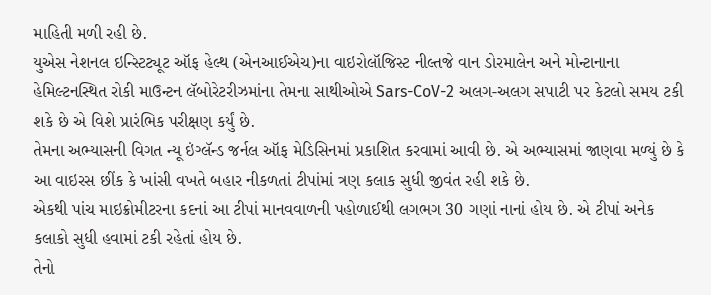માહિતી મળી રહી છે.
યુએસ નેશનલ ઇન્સ્ટિટ્યૂટ ઑફ હેલ્થ (એનઆઈએચ)ના વાઇરોલૉજિસ્ટ નીલ્તજે વાન ડોરમાલેન અને મોન્ટાનાના હેમિલ્ટનસ્થિત રોકી માઉન્ટન લૅબોરેટરીઝમાંના તેમના સાથીઓએ Sars-CoV-2 અલગ-અલગ સપાટી પર કેટલો સમય ટકી શકે છે એ વિશે પ્રારંભિક પરીક્ષણ કર્યું છે.
તેમના અભ્યાસની વિગત ન્યૂ ઇંગ્લૅન્ડ જર્નલ ઑફ મેડિસિનમાં પ્રકાશિત કરવામાં આવી છે. એ અભ્યાસમાં જાણવા મળ્યું છે કે આ વાઇરસ છીંક કે ખાંસી વખતે બહાર નીકળતાં ટીપાંમાં ત્રણ કલાક સુધી જીવંત રહી શકે છે.
એકથી પાંચ માઇક્રોમીટરના કદનાં આ ટીપાં માનવવાળની પહોળાઈથી લગભગ 30 ગણાં નાનાં હોય છે. એ ટીપાં અનેક કલાકો સુધી હવામાં ટકી રહેતાં હોય છે.
તેનો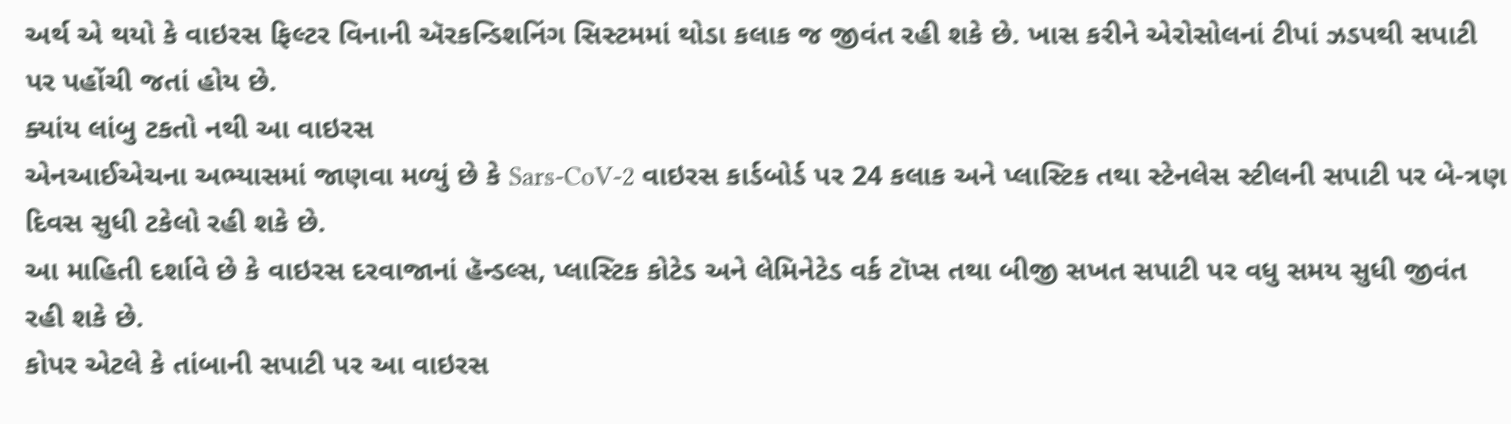અર્થ એ થયો કે વાઇરસ ફિલ્ટર વિનાની ઍરકન્ડિશનિંગ સિસ્ટમમાં થોડા કલાક જ જીવંત રહી શકે છે. ખાસ કરીને એરોસોલનાં ટીપાં ઝડપથી સપાટી પર પહોંચી જતાં હોય છે.
ક્યાંય લાંબુ ટકતો નથી આ વાઇરસ
એનઆઈએચના અભ્યાસમાં જાણવા મળ્યું છે કે Sars-CoV-2 વાઇરસ કાર્ડબોર્ડ પર 24 કલાક અને પ્લાસ્ટિક તથા સ્ટેનલેસ સ્ટીલની સપાટી પર બે-ત્રણ દિવસ સુધી ટકેલો રહી શકે છે.
આ માહિતી દર્શાવે છે કે વાઇરસ દરવાજાનાં હૅન્ડલ્સ, પ્લાસ્ટિક કોટેડ અને લેમિનેટેડ વર્ક ટૉપ્સ તથા બીજી સખત સપાટી પર વધુ સમય સુધી જીવંત રહી શકે છે.
કોપર એટલે કે તાંબાની સપાટી પર આ વાઇરસ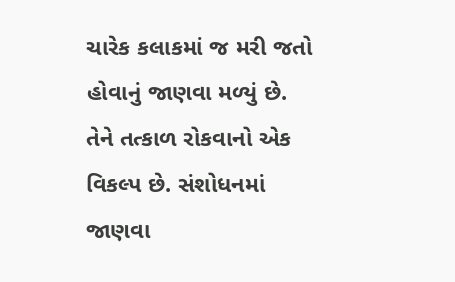ચારેક કલાકમાં જ મરી જતો હોવાનું જાણવા મળ્યું છે.
તેને તત્કાળ રોકવાનો એક વિકલ્પ છે. સંશોધનમાં જાણવા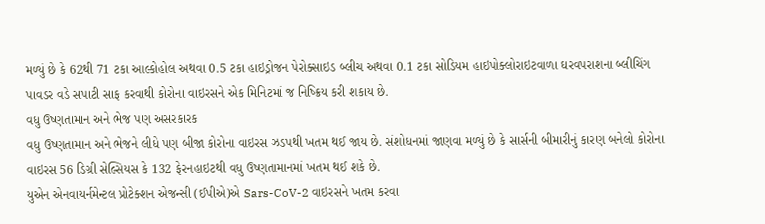મળ્યું છે કે 62થી 71 ટકા આલ્કોહોલ અથવા 0.5 ટકા હાઇડ્રોજન પેરોક્સાઇડ બ્લીચ અથવા 0.1 ટકા સોડિયમ હાઇપોક્લોરાઇટવાળા ઘરવપરાશના બ્લીચિંગ પાવડર વડે સપાટી સાફ કરવાથી કોરોના વાઇરસને એક મિનિટમાં જ નિષ્ક્રિય કરી શકાય છે.
વધુ ઉષ્ણતામાન અને ભેજ પણ અસરકારક
વધુ ઉષ્ણતામાન અને ભેજને લીધે પણ બીજા કોરોના વાઇરસ ઝડપથી ખતમ થઈ જાય છે. સંશોધનમાં જાણવા મળ્યું છે કે સાર્સની બીમારીનું કારણ બનેલો કોરોના વાઇરસ 56 ડિગ્રી સેલ્સિયસ કે 132 ફેરનહાઇટથી વધુ ઉષ્ણતામાનમાં ખતમ થઈ શકે છે.
યુએન એનવાયર્નમેન્ટલ પ્રોટેક્શન એજન્સી (ઈપીએ)એ Sars-CoV-2 વાઇરસને ખતમ કરવા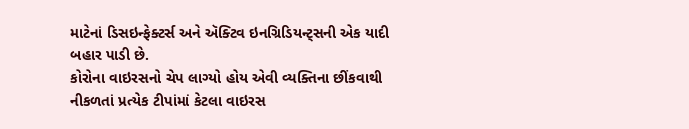માટેનાં ડિસઇન્ફેક્ટર્સ અને ઍક્ટિવ ઇનગ્રિડિયન્ટ્સની એક યાદી બહાર પાડી છે.
કોરોના વાઇરસનો ચેપ લાગ્યો હોય એવી વ્યક્તિના છીંકવાથી નીકળતાં પ્રત્યેક ટીપાંમાં કેટલા વાઇરસ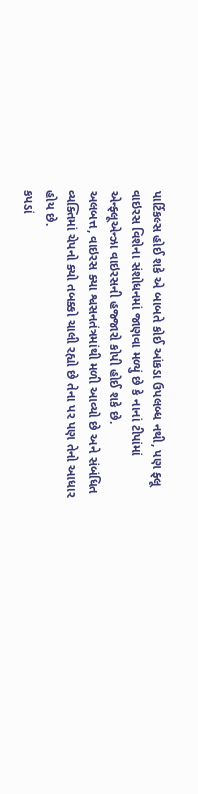પાર્ટિકલ્સ હોઈ શકે એ બાબતે કોઈ આંકડા ઉપલબ્ધ નથી, પણ ફ્લૂ વાઇરસ વિશેના સંશોધનમાં જાણવા મળ્યું છે કે નાનાં ટીપાંમાં એન્ફ્લૂએન્ઝા વાઇરસની હજ્જારો કોપી હોઈ શકે છે.
અલબત્ત, વાઇરસ ક્યા શ્વસનતંત્રમાંથી મળી આવ્યો છે અને સંબંધિત વ્યક્તિમાં ચેપનો ક્યો તબક્કો ચાલી રહ્યો છે તેના પર પણ તેનો આધાર હોય છે.
કપડાં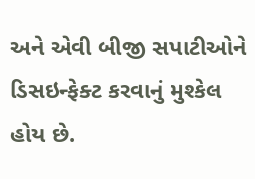અને એવી બીજી સપાટીઓને ડિસઇન્ફેક્ટ કરવાનું મુશ્કેલ હોય છે.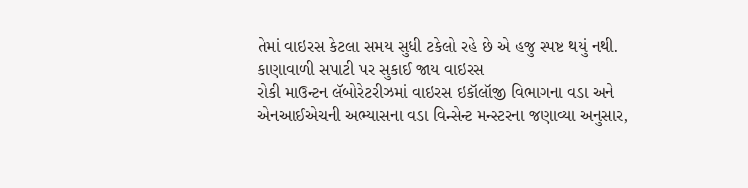તેમાં વાઇરસ કેટલા સમય સુધી ટકેલો રહે છે એ હજુ સ્પષ્ટ થયું નથી.
કાણાવાળી સપાટી પર સુકાઈ જાય વાઇરસ
રોકી માઉન્ટન લૅબોરેટરીઝમાં વાઇરસ ઇકૉલૉજી વિભાગના વડા અને એનઆઈએચની અભ્યાસના વડા વિન્સેન્ટ મન્સ્ટરના જણાવ્યા અનુસાર,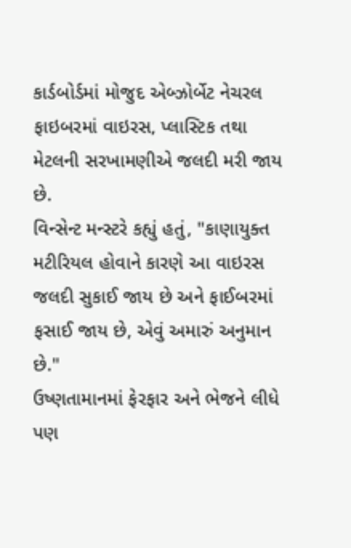કાર્ડબોર્ડમાં મોજુદ એબ્ઝોર્બેટ નેચરલ ફાઇબરમાં વાઇરસ, પ્લાસ્ટિક તથા મેટલની સરખામણીએ જલદી મરી જાય છે.
વિન્સેન્ટ મન્સ્ટરે કહ્યું હતું, "કાણાયુક્ત મટીરિયલ હોવાને કારણે આ વાઇરસ જલદી સુકાઈ જાય છે અને ફાઈબરમાં ફસાઈ જાય છે, એવું અમારું અનુમાન છે."
ઉષ્ણતામાનમાં ફેરફાર અને ભેજને લીધે પણ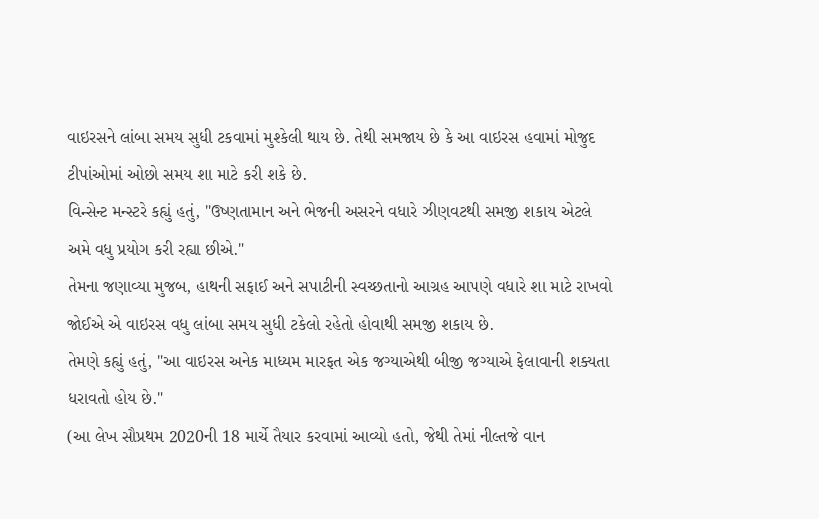વાઇરસને લાંબા સમય સુધી ટકવામાં મુશ્કેલી થાય છે. તેથી સમજાય છે કે આ વાઇરસ હવામાં મોજુદ ટીપાંઓમાં ઓછો સમય શા માટે કરી શકે છે.
વિન્સેન્ટ મન્સ્ટરે કહ્યું હતું, "ઉષ્ણતામાન અને ભેજની અસરને વધારે ઝીણવટથી સમજી શકાય એટલે અમે વધુ પ્રયોગ કરી રહ્યા છીએ."
તેમના જણાવ્યા મુજબ, હાથની સફાઈ અને સપાટીની સ્વચ્છતાનો આગ્રહ આપણે વધારે શા માટે રાખવો જોઈએ એ વાઇરસ વધુ લાંબા સમય સુધી ટકેલો રહેતો હોવાથી સમજી શકાય છે.
તેમણે કહ્યું હતું, "આ વાઇરસ અનેક માધ્યમ મારફત એક જગ્યાએથી બીજી જગ્યાએ ફેલાવાની શક્યતા ધરાવતો હોય છે."
(આ લેખ સૌપ્રથમ 2020ની 18 માર્ચે તૈયાર કરવામાં આવ્યો હતો, જેથી તેમાં નીલ્તજે વાન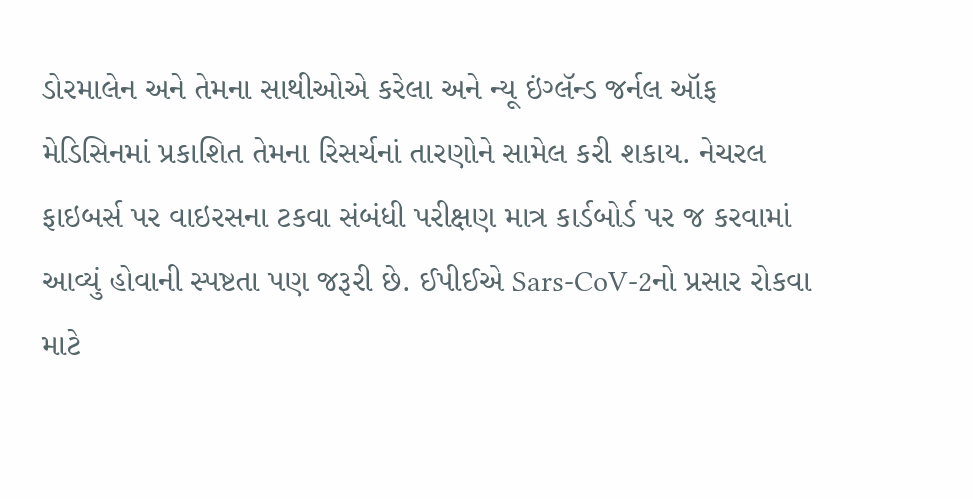ડોરમાલેન અને તેમના સાથીઓએ કરેલા અને ન્યૂ ઇંગ્લૅન્ડ જર્નલ ઑફ મેડિસિનમાં પ્રકાશિત તેમના રિસર્ચનાં તારણોને સામેલ કરી શકાય. નેચરલ ફાઇબર્સ પર વાઇરસના ટકવા સંબંધી પરીક્ષણ માત્ર કાર્ડબોર્ડ પર જ કરવામાં આવ્યું હોવાની સ્પષ્ટતા પણ જરૂરી છે. ઈપીઈએ Sars-CoV-2નો પ્રસાર રોકવા માટે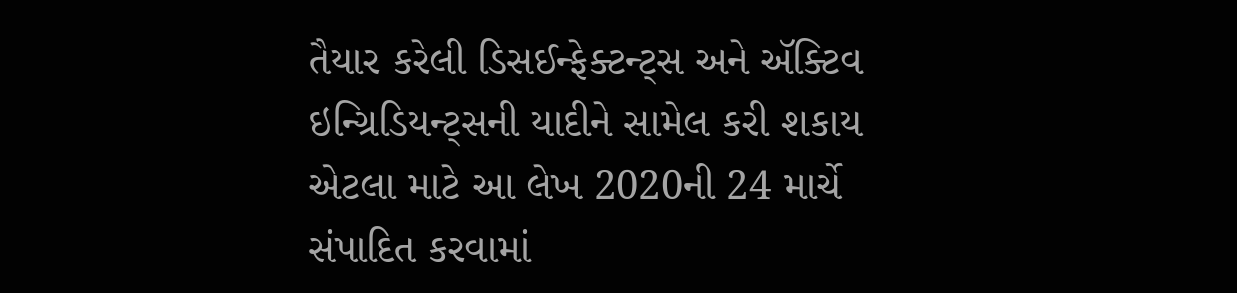તૈયાર કરેલી ડિસઈન્ફેક્ટન્ટ્સ અને ઍક્ટિવ ઇન્ગ્રિડિયન્ટ્સની યાદીને સામેલ કરી શકાય એટલા માટે આ લેખ 2020ની 24 માર્ચે સંપાદિત કરવામાં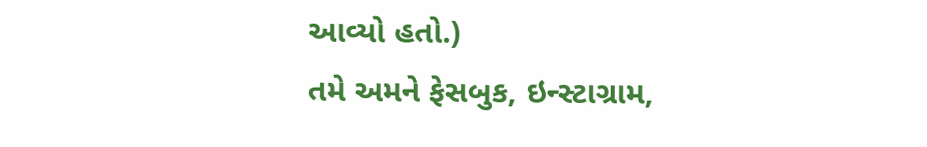આવ્યો હતો.)
તમે અમને ફેસબુક, ઇન્સ્ટાગ્રામ,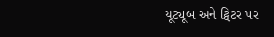યૂટ્યૂબ અને ટ્વિટર પર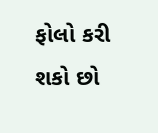ફોલો કરી શકો છો